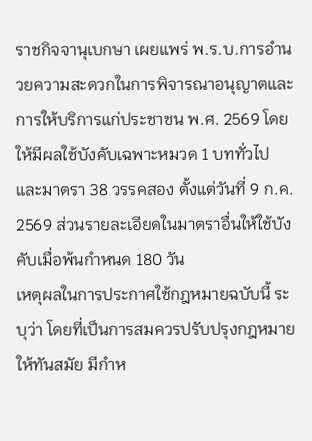ราชกิจจานุเบกษา เผยแพร่ พ.ร.บ.การอำนวยความสะดวกในการพิจารณาอนุญาตและการให้บริการแก่ประชาชน พ.ศ. 2569 โดยให้มีผลใช้บังคับเฉพาะหมวด 1 บททั่วไป และมาตรา 38 วรรคสอง ตั้งแต่วันที่ 9 ก.ค. 2569 ส่วนรายละเอียดในมาตราอื่นให้ใช้บังคับเมื่อพ้นกำหนด 180 วัน
เหตุผลในการประกาศใช้กฎหมายฉบับนี้ ระบุว่า โดยที่เป็นการสมควรปรับปรุงกฎหมายให้ทันสมัย มีกำห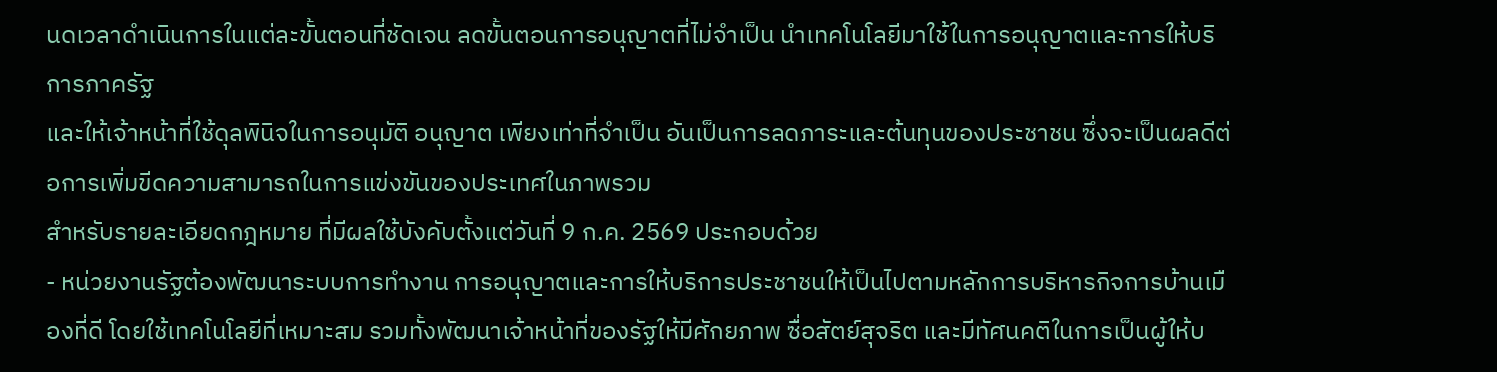นดเวลาดำเนินการในแต่ละขั้นตอนที่ชัดเจน ลดขั้นตอนการอนุญาตที่ไม่จำเป็น นำเทคโนโลยีมาใช้ในการอนุญาตและการให้บริการภาครัฐ
และให้เจ้าหน้าที่ใช้ดุลพินิจในการอนุมัติ อนุญาต เพียงเท่าที่จำเป็น อันเป็นการลดภาระและต้นทุนของประชาชน ซึ่งจะเป็นผลดีต่อการเพิ่มขีดความสามารถในการแข่งขันของประเทศในภาพรวม
สำหรับรายละเอียดกฎหมาย ที่มีผลใช้บังคับตั้งแต่วันที่ 9 ก.ค. 2569 ประกอบด้วย
- หน่วยงานรัฐต้องพัฒนาระบบการทำงาน การอนุญาตและการให้บริการประชาชนให้เป็นไปตามหลักการบริหารกิจการบ้านเมืองที่ดี โดยใช้เทคโนโลยีที่เหมาะสม รวมทั้งพัฒนาเจ้าหน้าที่ของรัฐให้มีศักยภาพ ซื่อสัตย์สุจริต และมีทัศนคติในการเป็นผู้ให้บ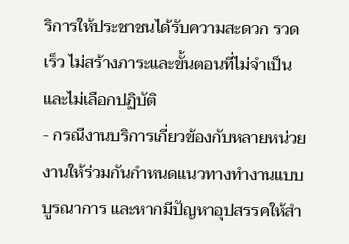ริการให้ประชาชนได้รับความสะดวก รวดเร็ว ไม่สร้างภาระและขั้นตอนที่ไม่จำเป็น และไม่เลือกปฏิบัติ
- กรณีงานบริการเกี่ยวข้องกับหลายหน่วยงานให้ร่วมกันกำหนดแนวทางทำงานแบบบูรณาการ และหากมีปัญหาอุปสรรคให้สำ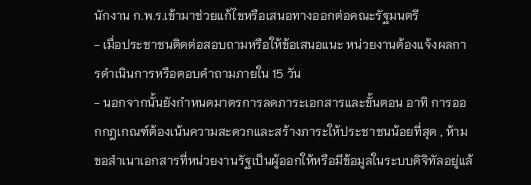นักงาน ก.พ.ร.เข้ามาช่วยแก้ไขหรือเสนอทางออกต่อคณะรัฐมนตรี
- เมื่อประชาชนติดต่อสอบถามหรือให้ข้อเสนอแนะ หน่วยงานต้องแจ้งผลการดำเนินการหรือตอบคำถามภายใน 15 วัน
- นอกจากนั้นยังกำหนดมาตรการลดภาระเอกสารและขั้นตอน อาทิ การออกกฎเกณฑ์ต้องเน้นความสะดวกและสร้างภาระให้ประชาชนน้อยที่สุด , ห้ามขอสำเนาเอกสารที่หน่วยงานรัฐเป็นผู้ออกให้หรือมีข้อมูลในระบบดิจิทัลอยู่แล้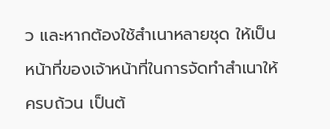ว และหากต้องใช้สำเนาหลายชุด ให้เป็นหน้าที่ของเจ้าหน้าที่ในการจัดทำสำเนาให้ครบถ้วน เป็นต้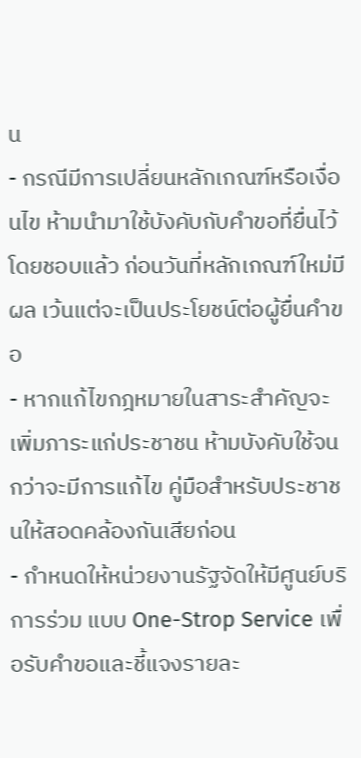น
- กรณีมีการเปลี่ยนหลักเกณฑ์หรือเงื่อนไข ห้ามนำมาใช้บังคับกับคำขอที่ยื่นไว้โดยชอบแล้ว ก่อนวันที่หลักเกณฑ์ใหม่มีผล เว้นแต่จะเป็นประโยชน์ต่อผู้ยื่นคำขอ
- หากแก้ไขกฎหมายในสาระสำคัญจะเพิ่มภาระแก่ประชาชน ห้ามบังคับใช้จนกว่าจะมีการแก้ไข คู่มือสำหรับประชาชนให้สอดคล้องกันเสียก่อน
- กำหนดให้หน่วยงานรัฐจัดให้มีศูนย์บริการร่วม แบบ One-Strop Service เพื่อรับคำขอและชี้แจงรายละ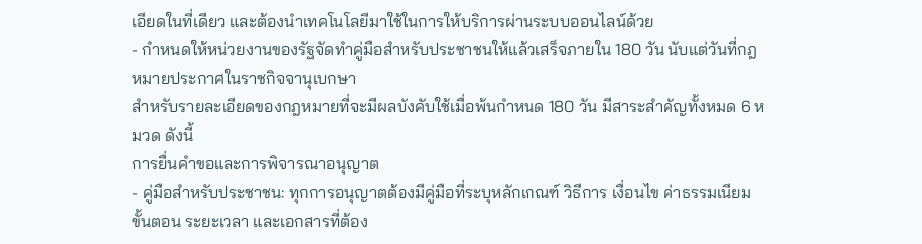เอียดในที่เดียว และต้องนำเทคโนโลยีมาใช้ในการให้บริการผ่านระบบออนไลน์ด้วย
- กำหนดให้หน่วยงานของรัฐจัดทำคู่มือสำหรับประชาชนให้แล้วเสร็จภายใน 180 วัน นับแต่วันที่กฎหมายประกาศในราชกิจจานุเบกษา
สำหรับรายละเอียดของกฎหมายที่จะมีผลบังคับใช้เมื่อพ้นกำหนด 180 วัน มีสาระสำคัญทั้งหมด 6 หมวด ดังนี้
การยื่นคำขอและการพิจารณาอนุญาต
- คู่มือสำหรับประชาชน: ทุกการอนุญาตต้องมีคู่มือที่ระบุหลักเกณฑ์ วิธีการ เงื่อนไข ค่าธรรมเนียม ขั้นตอน ระยะเวลา และเอกสารที่ต้อง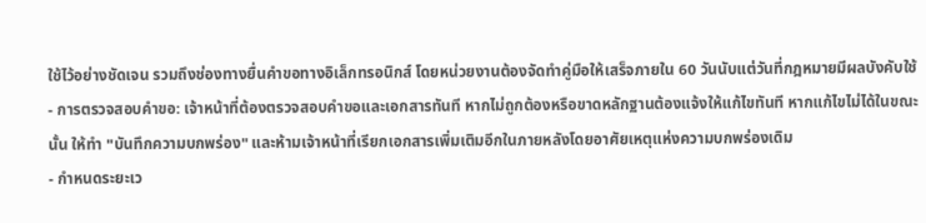ใช้ไว้อย่างชัดเจน รวมถึงช่องทางยื่นคำขอทางอิเล็กทรอนิกส์ โดยหน่วยงานต้องจัดทำคู่มือให้เสร็จภายใน 60 วันนับแต่วันที่กฎหมายมีผลบังคับใช้
- การตรวจสอบคำขอ: เจ้าหน้าที่ต้องตรวจสอบคำขอและเอกสารทันที หากไม่ถูกต้องหรือขาดหลักฐานต้องแจ้งให้แก้ไขทันที หากแก้ไขไม่ได้ในขณะนั้น ให้ทำ "บันทึกความบกพร่อง" และห้ามเจ้าหน้าที่เรียกเอกสารเพิ่มเติมอีกในภายหลังโดยอาศัยเหตุแห่งความบกพร่องเดิม
- กำหนดระยะเว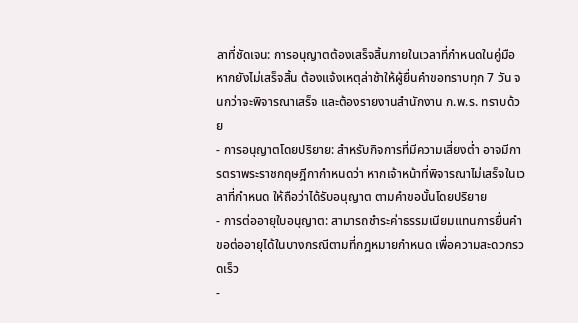ลาที่ชัดเจน: การอนุญาตต้องเสร็จสิ้นภายในเวลาที่กำหนดในคู่มือ หากยังไม่เสร็จสิ้น ต้องแจ้งเหตุล่าช้าให้ผู้ยื่นคำขอทราบทุก 7 วัน จนกว่าจะพิจารณาเสร็จ และต้องรายงานสำนักงาน ก.พ.ร. ทราบด้วย
- การอนุญาตโดยปริยาย: สำหรับกิจการที่มีความเสี่ยงต่ำ อาจมีการตราพระราชกฤษฎีกากำหนดว่า หากเจ้าหน้าที่พิจารณาไม่เสร็จในเวลาที่กำหนด ให้ถือว่าได้รับอนุญาต ตามคำขอนั้นโดยปริยาย
- การต่ออายุใบอนุญาต: สามารถชำระค่าธรรมเนียมแทนการยื่นคำขอต่ออายุได้ในบางกรณีตามที่กฎหมายกำหนด เพื่อความสะดวกรวดเร็ว
-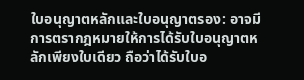ใบอนุญาตหลักและใบอนุญาตรอง: อาจมีการตรากฎหมายให้การได้รับใบอนุญาตหลักเพียงใบเดียว ถือว่าได้รับใบอ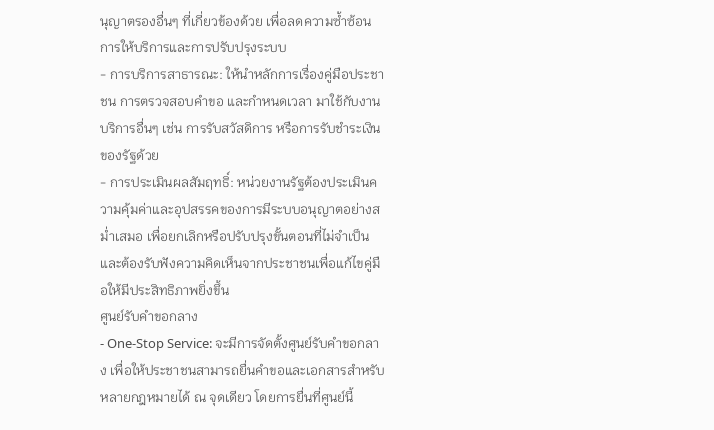นุญาตรองอื่นๆ ที่เกี่ยวข้องด้วย เพื่อลดความซ้ำซ้อน
การให้บริการและการปรับปรุงระบบ
- การบริการสาธารณะ: ให้นำหลักการเรื่องคู่มือประชาชน การตรวจสอบคำขอ และกำหนดเวลา มาใช้กับงานบริการอื่นๆ เช่น การรับสวัสดิการ หรือการรับชำระเงินของรัฐด้วย
- การประเมินผลสัมฤทธิ์: หน่วยงานรัฐต้องประเมินความคุ้มค่าและอุปสรรคของการมีระบบอนุญาตอย่างสม่ำเสมอ เพื่อยกเลิกหรือปรับปรุงขั้นตอนที่ไม่จำเป็น และต้องรับฟังความคิดเห็นจากประชาชนเพื่อแก้ไขคู่มือให้มีประสิทธิภาพยิ่งขึ้น
ศูนย์รับคำขอกลาง
- One-Stop Service: จะมีการจัดตั้งศูนย์รับคำขอกลาง เพื่อให้ประชาชนสามารถยื่นคำขอและเอกสารสำหรับหลายกฎหมายได้ ณ จุดเดียว โดยการยื่นที่ศูนย์นี้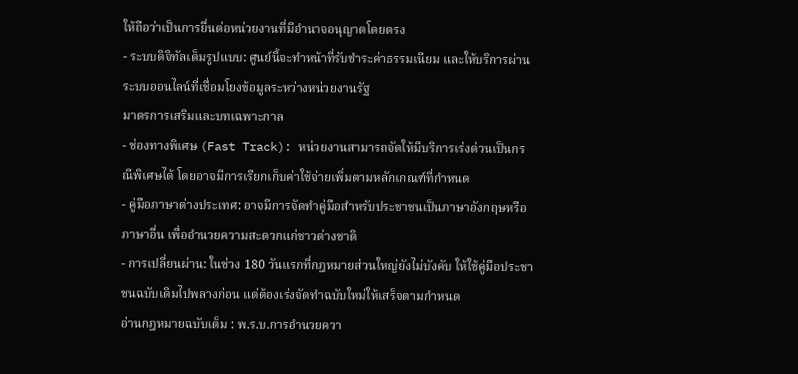ให้ถือว่าเป็นการยื่นต่อหน่วยงานที่มีอำนาจอนุญาตโดยตรง
- ระบบดิจิทัลเต็มรูปแบบ: ศูนย์นี้จะทำหน้าที่รับชำระค่าธรรมเนียม และให้บริการผ่านระบบออนไลน์ที่เชื่อมโยงข้อมูลระหว่างหน่วยงานรัฐ
มาตรการเสริมและบทเฉพาะกาล
- ช่องทางพิเศษ (Fast Track): หน่วยงานสามารถจัดให้มีบริการเร่งด่วนเป็นกรณีพิเศษได้ โดยอาจมีการเรียกเก็บค่าใช้จ่ายเพิ่มตามหลักเกณฑ์ที่กำหนด
- คู่มือภาษาต่างประเทศ: อาจมีการจัดทำคู่มือสำหรับประชาชนเป็นภาษาอังกฤษหรือภาษาอื่น เพื่ออำนวยความสะดวกแก่ชาวต่างชาติ
- การเปลี่ยนผ่าน: ในช่วง 180 วันแรกที่กฎหมายส่วนใหญ่ยังไม่บังคับ ให้ใช้คู่มือประชาชนฉบับเดิมไปพลางก่อน แต่ต้องเร่งจัดทำฉบับใหม่ให้เสร็จตามกำหนด
อ่านกฎหมายฉบับเต็ม : พ.ร.บ.การอำนวยควา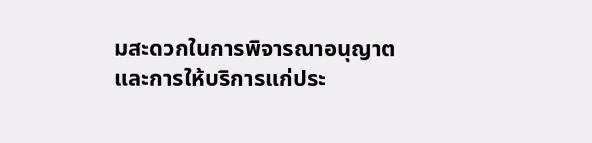มสะดวกในการพิจารณาอนุญาตและการให้บริการแก่ประ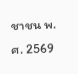ชาชน พ.ศ. 2569